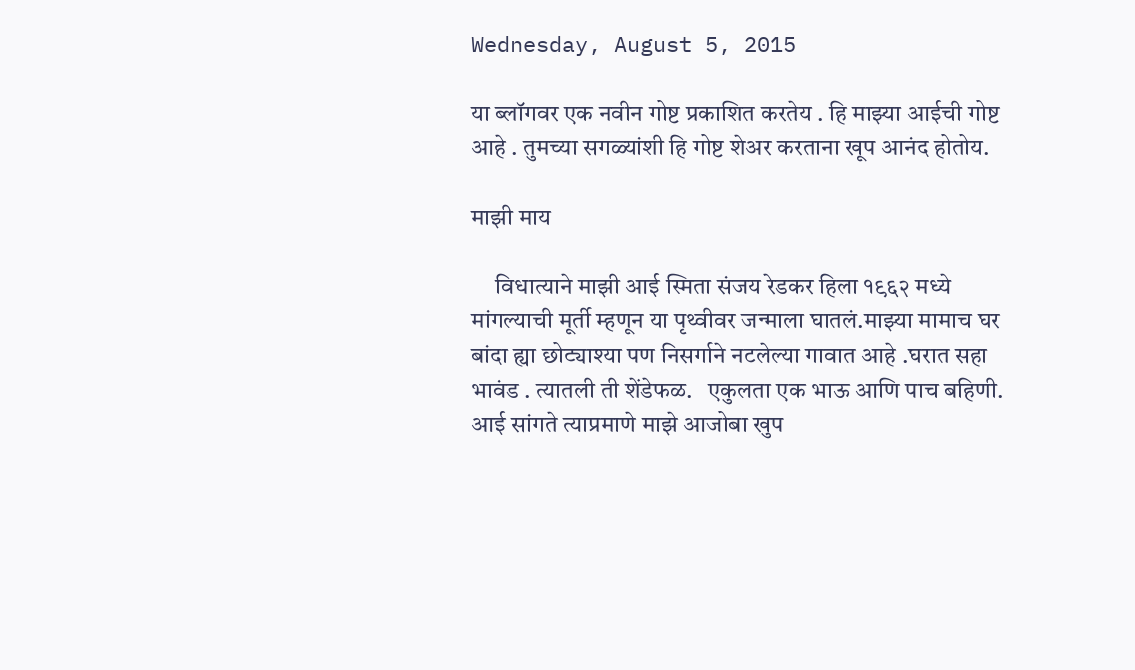Wednesday, August 5, 2015

या ब्लॉगवर एक नवीन गोष्ट प्रकाशित करतेय . हि माझ्या आईची गोष्ट आहे . तुमच्या सगळ्यांशी हि गोष्ट शेअर करताना खूप आनंद होतोय.

माझी माय

     विधात्याने माझी आई स्मिता संजय रेडकर हिला १९६२ मध्ये मांगल्याची मूर्ती म्हणून या पृथ्वीवर जन्माला घातलं.माझ्या मामाच घर बांदा ह्या छोट्याश्या पण निसर्गाने नटलेल्या गावात आहे .घरात सहा भावंड . त्यातली ती शेंडेफळ.   एकुलता एक भाऊ आणि पाच बहिणी.  आई सांगते त्याप्रमाणे माझे आजोबा खुप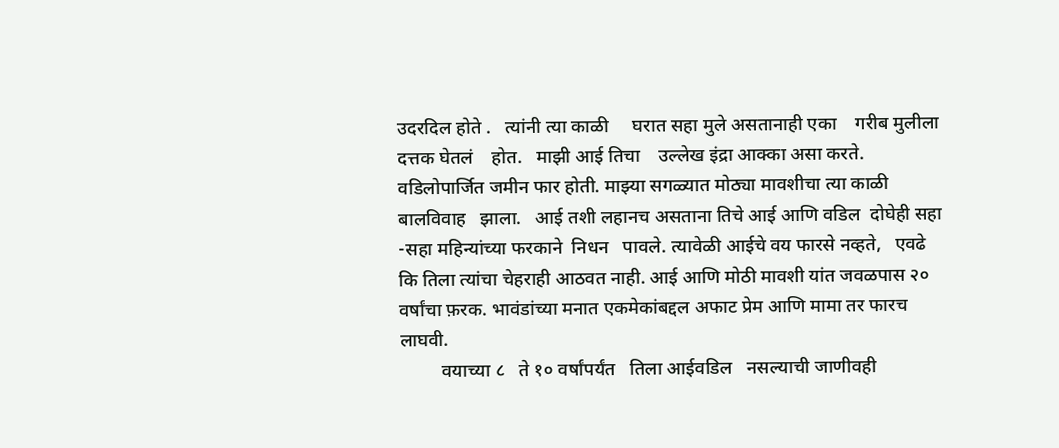उदरदिल होते .   त्यांनी त्या काळी     घरात सहा मुले असतानाही एका    गरीब मुलीला दत्तक घेतलं    होत.   माझी आई तिचा    उल्लेख इंद्रा आक्का असा करते.   वडिलोपार्जित जमीन फार होती. माझ्या सगळ्यात मोठ्या मावशीचा त्या काळी बालविवाह   झाला.   आई तशी लहानच असताना तिचे आई आणि वडिल  दोघेही सहा -सहा महिन्यांच्या फरकाने  निधन   पावले. त्यावेळी आईचे वय फारसे नव्हते,   एवढे कि तिला त्यांचा चेहराही आठवत नाही. आई आणि मोठी मावशी यांत जवळपास २० वर्षांचा फ़रक. भावंडांच्या मनात एकमेकांबद्दल अफाट प्रेम आणि मामा तर फारच लाघवी.
         वयाच्या ८   ते १० वर्षांपर्यंत   तिला आईवडिल   नसल्याची जाणीवही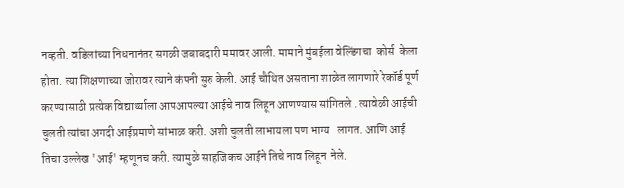नव्हती. वडिलांच्या निधनानंतर सगळी जबाबदारी ममावर आली. मामाने मुंबईला वेल्डिंगचा  कोर्स  केला  होता. त्या शिक्षणाच्या जोरावर त्याने कंपनी सुरु केली. आई चौथित असताना शाळेत लागणारे रेकॉर्ड पूर्ण करण्यासाठी प्रत्येक विद्यार्थ्याला आपआपल्या आईचे नाव लिहून आणण्यास सांगितले . त्यावेळी आईची चुलती त्यांचा अगदी आईप्रमाणे सांभाळ करी. अशी चुलती लाभायला पण भाग्य   लागत. आणि आई तिचा उल्लेख 'आई' म्हणूनच करी. त्यामुळे साहजिकच आईने तिचे नाव लिहून  नेले.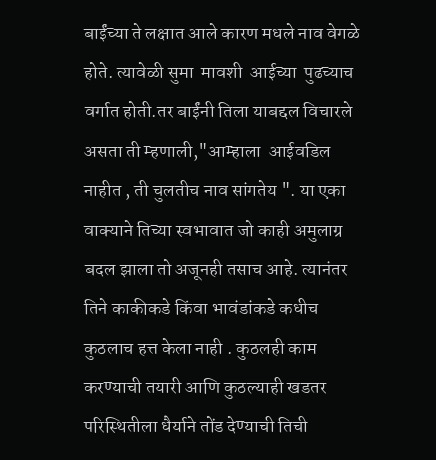बाईंच्या ते लक्षात आले कारण मधले नाव वेगळे होते. त्यावेळी सुमा  मावशी  आईच्या  पुढच्याच वर्गात होती.तर बाईंनी तिला याबद्दल विचारले असता ती म्हणाली,"आम्हाला  आईवडिल  नाहीत , ती चुलतीच नाव सांगतेय ". या एका वाक्याने तिच्या स्वभावात जो काही अमुलाग्र बदल झाला तो अजूनही तसाच आहे. त्यानंतर तिने काकीकडे किंवा भावंडांकडे कधीच कुठलाच हत्त केला नाही . कुठलही काम करण्याची तयारी आणि कुठल्याही खडतर परिस्थितीला धैर्याने तोंड देण्याची तिची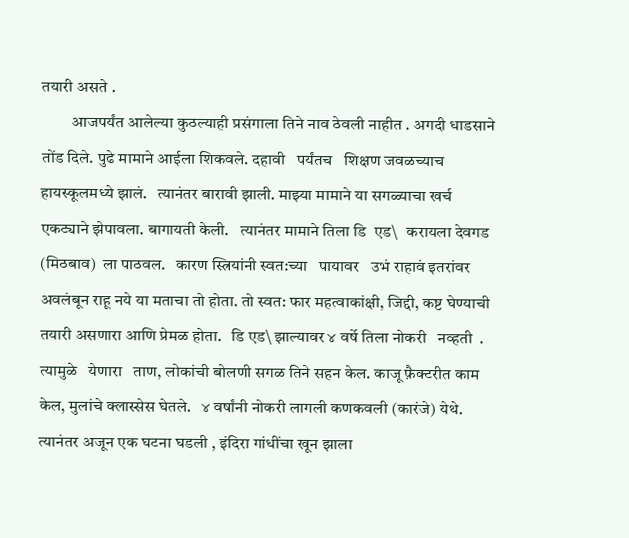तयारी असते .
         आजपर्यंत आलेल्या कुठल्याही प्रसंगाला तिने नाव ठेवली नाहीत . अगदी धाडसाने तोंड दिले. पुढे मामाने आईला शिकवले. दहावी   पर्यंतच   शिक्षण जवळच्याच हायस्कूलमध्ये झालं.   त्यानंतर बारावी झाली. माझ्या मामाने या सगळ्याचा खर्च एकट्याने झेपावला. बागायती केली.   त्यानंतर मामाने तिला डि  एड\   करायला देवगड   (मिठबाव)  ला पाठवल.   कारण स्त्रियांनी स्वत:च्या   पायावर   उभं राहावं इतरांवर अवलंबून राहू नये या मताचा तो होता. तो स्वत: फार महत्वाकांक्षी, जिद्दी, कष्ट घेण्याची तयारी असणारा आणि प्रेमळ होता.   डि एड\ झाल्यावर ४ वर्षे तिला नोकरी   नव्हती  . त्यामुळे   येणारा   ताण, लोकांची बोलणी सगळ तिने सहन केल. काजू फ़ैक्टरीत काम केल, मुलांचे क्लास्सेस घेतले.   ४ वर्षांनी नोकरी लागली कणकवली (कारंजे) येथे. त्यानंतर अजून एक घटना घडली , इंदिरा गांधींचा खून झाला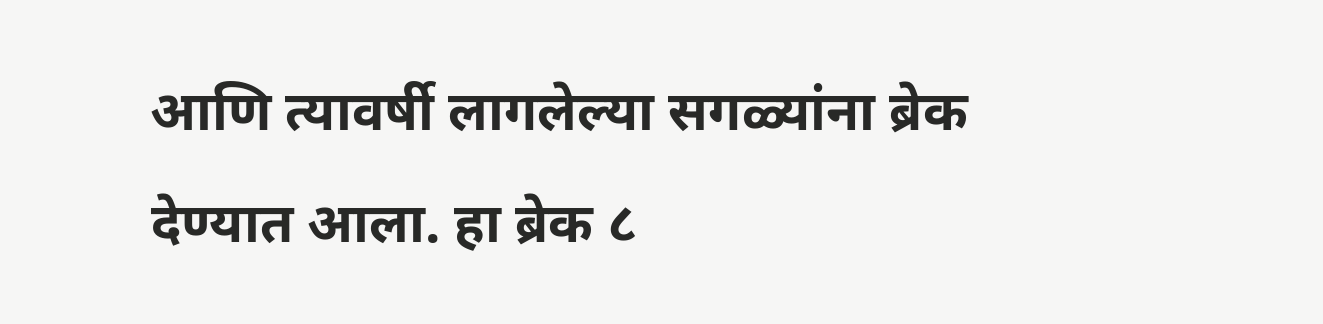आणि त्यावर्षी लागलेल्या सगळ्यांना ब्रेक देण्यात आला. हा ब्रेक ८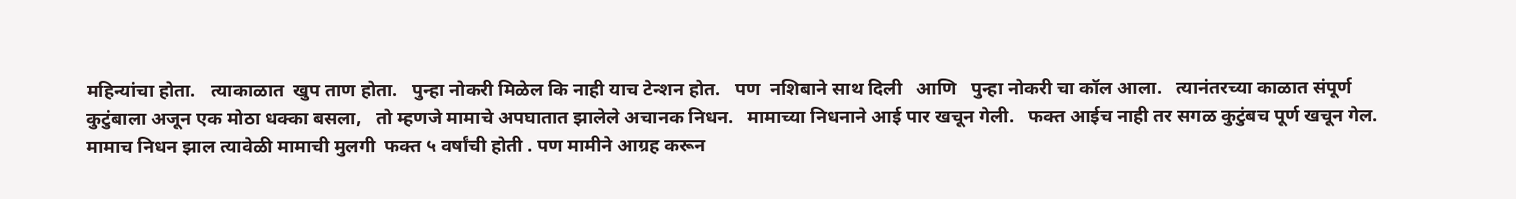महिन्यांचा होता.   त्याकाळात  खुप ताण होता.   पुन्हा नोकरी मिळेल कि नाही याच टेन्शन होत.   पण  नशिबाने साथ दिली   आणि   पुन्हा नोकरी चा कॉल आला.   त्यानंतरच्या काळात संपूर्ण   कुटुंबाला अजून एक मोठा धक्का बसला,   तो म्हणजे मामाचे अपघातात झालेले अचानक निधन.   मामाच्या निधनाने आई पार खचून गेली.   फक्त आईच नाही तर सगळ कुटुंबच पूर्ण खचून गेल. मामाच निधन झाल त्यावेळी मामाची मुलगी  फक्त ५ वर्षांची होती . पण मामीने आग्रह करून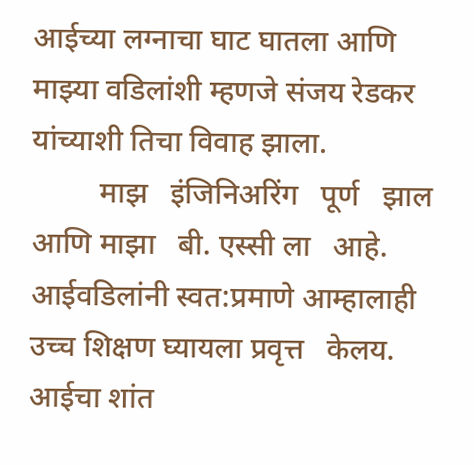आईच्या लग्नाचा घाट घातला आणि माझ्या वडिलांशी म्हणजे संजय रेडकर यांच्याशी तिचा विवाह झाला.
         माझ   इंजिनिअरिंग   पूर्ण   झाल   आणि माझा   बी. एस्सी ला   आहे. आईवडिलांनी स्वत:प्रमाणे आम्हालाही   उच्च शिक्षण घ्यायला प्रवृत्त   केलय. आईचा शांत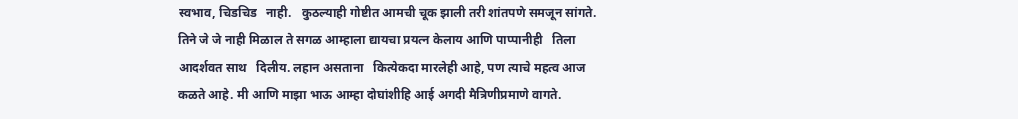स्वभाव, चिडचिड   नाही.   कुठल्याही गोष्टीत आमची चूक झाली तरी शांतपणे समजून सांगते.   तिने जे जे नाही मिळाल ते सगळ आम्हाला द्यायचा प्रयत्न केलाय आणि पाप्पानीही   तिला आदर्शवत साथ   दिलीय. लहान असताना   कित्येकदा मारलेही आहे, पण त्याचे महत्व आज कळते आहे. मी आणि माझा भाऊ आम्हा दोघांशीहि आई अगदी मैत्रिणीप्रमाणे वागते.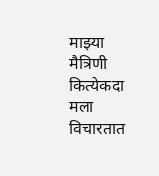माझ्या मैत्रिणी कित्येकदा मला विचारतात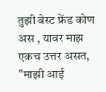तुझी बेस्ट फ्रेंड कोण अस , यावर माझ एकच उत्तर असत, "माझी आई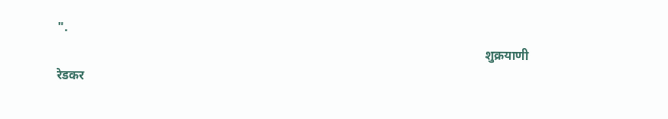".
                                                                                                                                         शुक्रयाणी रेडकर